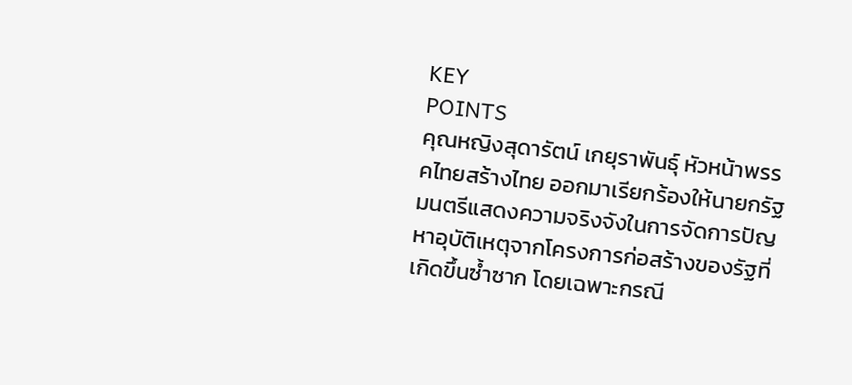KEY
POINTS
คุณหญิงสุดารัตน์ เกยุราพันธุ์ หัวหน้าพรรคไทยสร้างไทย ออกมาเรียกร้องให้นายกรัฐมนตรีแสดงความจริงจังในการจัดการปัญหาอุบัติเหตุจากโครงการก่อสร้างของรัฐที่เกิดขึ้นซ้ำซาก โดยเฉพาะกรณี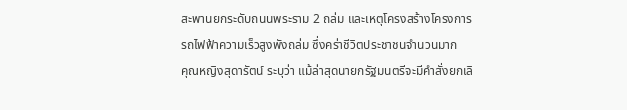สะพานยกระดับถนนพระราม 2 ถล่ม และเหตุโครงสร้างโครงการรถไฟฟ้าความเร็วสูงพังถล่ม ซึ่งคร่าชีวิตประชาชนจำนวนมาก
คุณหญิงสุดารัตน์ ระบุว่า แม้ล่าสุดนายกรัฐมนตรีจะมีคำสั่งยกเลิ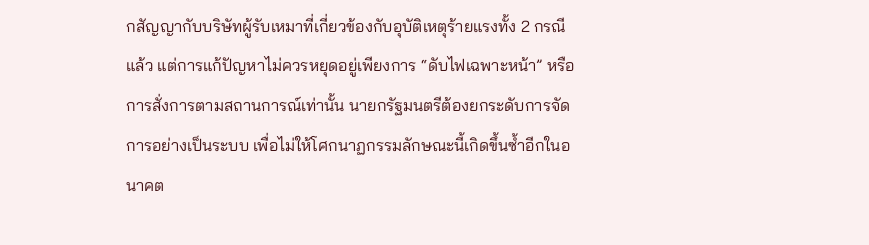กสัญญากับบริษัทผู้รับเหมาที่เกี่ยวข้องกับอุบัติเหตุร้ายแรงทั้ง 2 กรณีแล้ว แต่การแก้ปัญหาไม่ควรหยุดอยู่เพียงการ “ดับไฟเฉพาะหน้า” หรือการสั่งการตามสถานการณ์เท่านั้น นายกรัฐมนตรีต้องยกระดับการจัดการอย่างเป็นระบบ เพื่อไม่ให้โศกนาฏกรรมลักษณะนี้เกิดขึ้นซ้ำอีกในอนาคต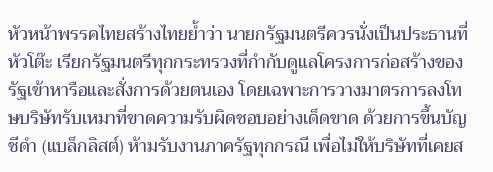หัวหน้าพรรคไทยสร้างไทยย้ำว่า นายกรัฐมนตรีควรนั่งเป็นประธานที่หัวโต๊ะ เรียกรัฐมนตรีทุกกระทรวงที่กำกับดูแลโครงการก่อสร้างของรัฐเข้าหารือและสั่งการด้วยตนเอง โดยเฉพาะการวางมาตรการลงโทษบริษัทรับเหมาที่ขาดความรับผิดชอบอย่างเด็ดขาด ด้วยการขึ้นบัญชีดำ (แบล็กลิสต์) ห้ามรับงานภาครัฐทุกกรณี เพื่อไม่ให้บริษัทที่เคยส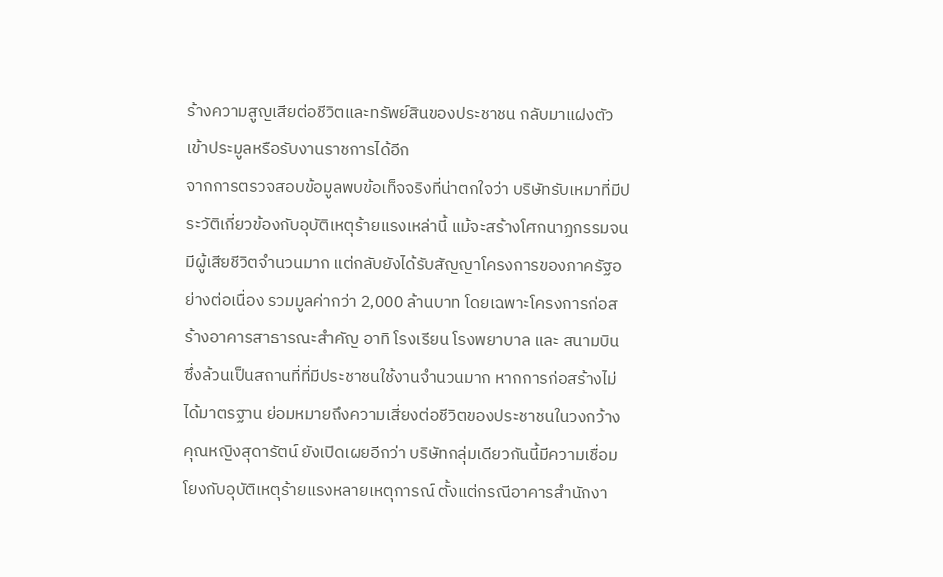ร้างความสูญเสียต่อชีวิตและทรัพย์สินของประชาชน กลับมาแฝงตัวเข้าประมูลหรือรับงานราชการได้อีก
จากการตรวจสอบข้อมูลพบข้อเท็จจริงที่น่าตกใจว่า บริษัทรับเหมาที่มีประวัติเกี่ยวข้องกับอุบัติเหตุร้ายแรงเหล่านี้ แม้จะสร้างโศกนาฏกรรมจนมีผู้เสียชีวิตจำนวนมาก แต่กลับยังได้รับสัญญาโครงการของภาครัฐอย่างต่อเนื่อง รวมมูลค่ากว่า 2,000 ล้านบาท โดยเฉพาะโครงการก่อสร้างอาคารสาธารณะสำคัญ อาทิ โรงเรียน โรงพยาบาล และ สนามบิน ซึ่งล้วนเป็นสถานที่ที่มีประชาชนใช้งานจำนวนมาก หากการก่อสร้างไม่ได้มาตรฐาน ย่อมหมายถึงความเสี่ยงต่อชีวิตของประชาชนในวงกว้าง
คุณหญิงสุดารัตน์ ยังเปิดเผยอีกว่า บริษัทกลุ่มเดียวกันนี้มีความเชื่อมโยงกับอุบัติเหตุร้ายแรงหลายเหตุการณ์ ตั้งแต่กรณีอาคารสำนักงา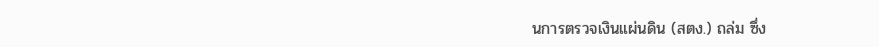นการตรวจเงินแผ่นดิน (สตง.) ถล่ม ซึ่ง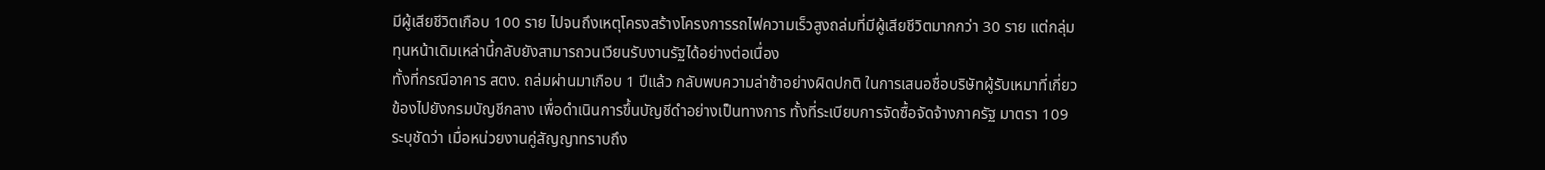มีผู้เสียชีวิตเกือบ 100 ราย ไปจนถึงเหตุโครงสร้างโครงการรถไฟความเร็วสูงถล่มที่มีผู้เสียชีวิตมากกว่า 30 ราย แต่กลุ่มทุนหน้าเดิมเหล่านี้กลับยังสามารถวนเวียนรับงานรัฐได้อย่างต่อเนื่อง
ทั้งที่กรณีอาคาร สตง. ถล่มผ่านมาเกือบ 1 ปีแล้ว กลับพบความล่าช้าอย่างผิดปกติ ในการเสนอชื่อบริษัทผู้รับเหมาที่เกี่ยวข้องไปยังกรมบัญชีกลาง เพื่อดำเนินการขึ้นบัญชีดำอย่างเป็นทางการ ทั้งที่ระเบียบการจัดซื้อจัดจ้างภาครัฐ มาตรา 109 ระบุชัดว่า เมื่อหน่วยงานคู่สัญญาทราบถึง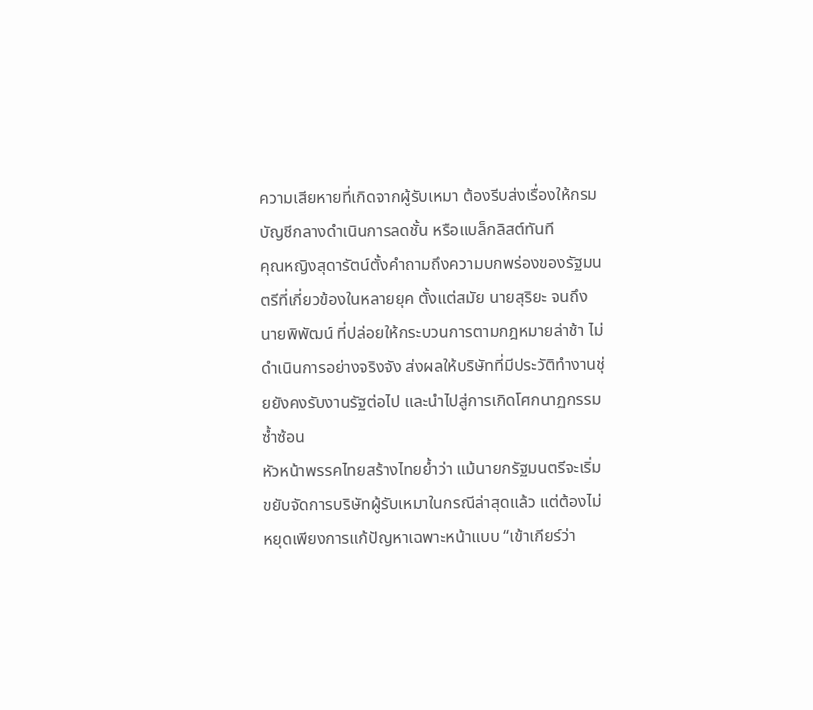ความเสียหายที่เกิดจากผู้รับเหมา ต้องรีบส่งเรื่องให้กรมบัญชีกลางดำเนินการลดชั้น หรือแบล็กลิสต์ทันที
คุณหญิงสุดารัตน์ตั้งคำถามถึงความบกพร่องของรัฐมนตรีที่เกี่ยวข้องในหลายยุค ตั้งแต่สมัย นายสุริยะ จนถึง นายพิพัฒน์ ที่ปล่อยให้กระบวนการตามกฎหมายล่าช้า ไม่ดำเนินการอย่างจริงจัง ส่งผลให้บริษัทที่มีประวัติทำงานชุ่ยยังคงรับงานรัฐต่อไป และนำไปสู่การเกิดโศกนาฏกรรมซ้ำซ้อน
หัวหน้าพรรคไทยสร้างไทยย้ำว่า แม้นายกรัฐมนตรีจะเริ่มขยับจัดการบริษัทผู้รับเหมาในกรณีล่าสุดแล้ว แต่ต้องไม่หยุดเพียงการแก้ปัญหาเฉพาะหน้าแบบ “เข้าเกียร์ว่า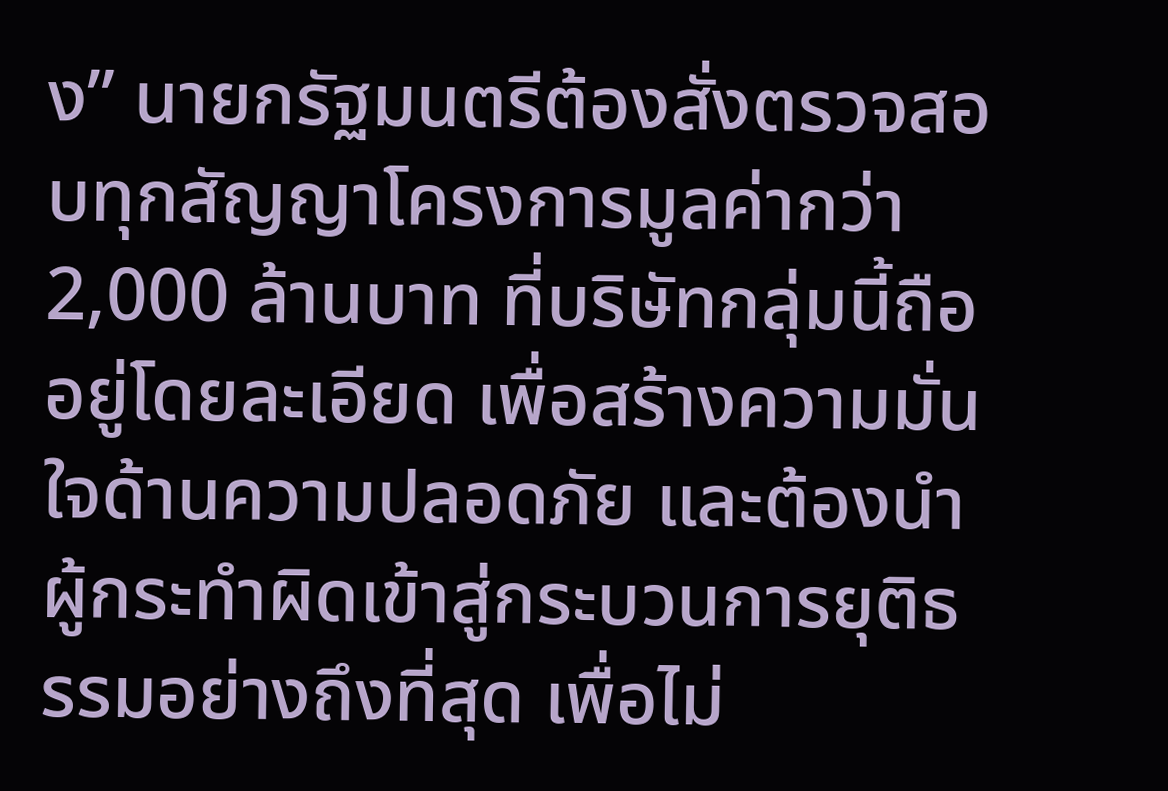ง” นายกรัฐมนตรีต้องสั่งตรวจสอบทุกสัญญาโครงการมูลค่ากว่า 2,000 ล้านบาท ที่บริษัทกลุ่มนี้ถืออยู่โดยละเอียด เพื่อสร้างความมั่นใจด้านความปลอดภัย และต้องนำผู้กระทำผิดเข้าสู่กระบวนการยุติธรรมอย่างถึงที่สุด เพื่อไม่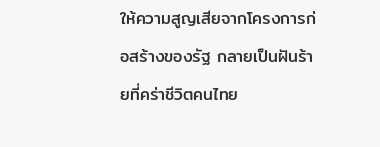ให้ความสูญเสียจากโครงการก่อสร้างของรัฐ กลายเป็นฝันร้ายที่คร่าชีวิตคนไทย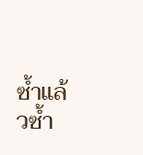ซ้ำแล้วซ้ำ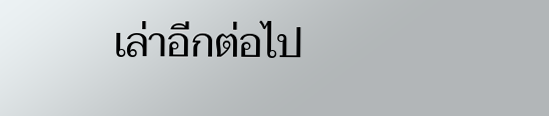เล่าอีกต่อไป